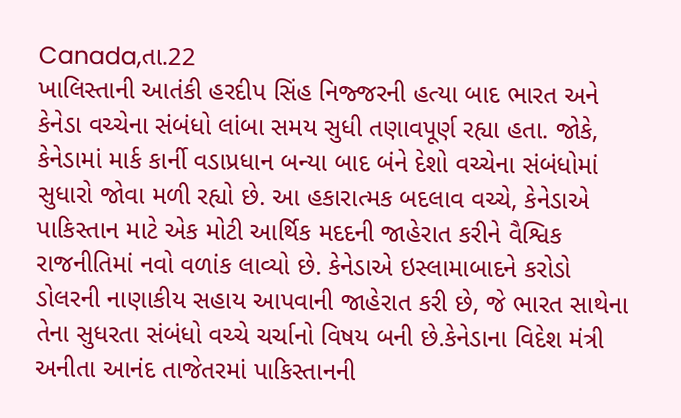Canada,તા.22
ખાલિસ્તાની આતંકી હરદીપ સિંહ નિજ્જરની હત્યા બાદ ભારત અને કેનેડા વચ્ચેના સંબંધો લાંબા સમય સુધી તણાવપૂર્ણ રહ્યા હતા. જોકે, કેનેડામાં માર્ક કાર્ની વડાપ્રધાન બન્યા બાદ બંને દેશો વચ્ચેના સંબંધોમાં સુધારો જોવા મળી રહ્યો છે. આ હકારાત્મક બદલાવ વચ્ચે, કેનેડાએ પાકિસ્તાન માટે એક મોટી આર્થિક મદદની જાહેરાત કરીને વૈશ્વિક રાજનીતિમાં નવો વળાંક લાવ્યો છે. કેનેડાએ ઇસ્લામાબાદને કરોડો ડોલરની નાણાકીય સહાય આપવાની જાહેરાત કરી છે, જે ભારત સાથેના તેના સુધરતા સંબંધો વચ્ચે ચર્ચાનો વિષય બની છે.કેનેડાના વિદેશ મંત્રી અનીતા આનંદ તાજેતરમાં પાકિસ્તાનની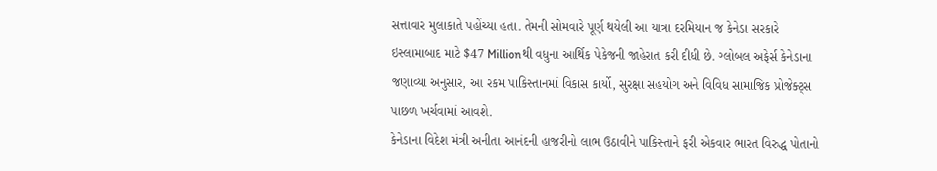સત્તાવાર મુલાકાતે પહોંચ્યા હતા. તેમની સોમવારે પૂર્ણ થયેલી આ યાત્રા દરમિયાન જ કેનેડા સરકારે ઇસ્લામાબાદ માટે $47 Millionથી વધુના આર્થિક પેકેજની જાહેરાત કરી દીધી છે. ગ્લોબલ અફેર્સ કેનેડાના જણાવ્યા અનુસાર, આ રકમ પાકિસ્તાનમાં વિકાસ કાર્યો, સુરક્ષા સહયોગ અને વિવિધ સામાજિક પ્રોજેક્ટ્સ પાછળ ખર્ચવામાં આવશે.
કેનેડાના વિદેશ મંત્રી અનીતા આનંદની હાજરીનો લાભ ઉઠાવીને પાકિસ્તાને ફરી એકવાર ભારત વિરુદ્ધ પોતાનો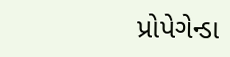પ્રોપેગેન્ડા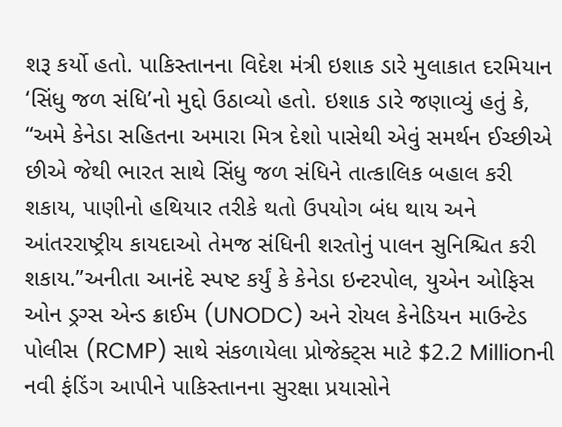શરૂ કર્યો હતો. પાકિસ્તાનના વિદેશ મંત્રી ઇશાક ડારે મુલાકાત દરમિયાન ‘સિંધુ જળ સંધિ’નો મુદ્દો ઉઠાવ્યો હતો. ઇશાક ડારે જણાવ્યું હતું કે, “અમે કેનેડા સહિતના અમારા મિત્ર દેશો પાસેથી એવું સમર્થન ઈચ્છીએ છીએ જેથી ભારત સાથે સિંધુ જળ સંધિને તાત્કાલિક બહાલ કરી શકાય, પાણીનો હથિયાર તરીકે થતો ઉપયોગ બંધ થાય અને આંતરરાષ્ટ્રીય કાયદાઓ તેમજ સંધિની શરતોનું પાલન સુનિશ્ચિત કરી શકાય.”અનીતા આનંદે સ્પષ્ટ કર્યું કે કેનેડા ઇન્ટરપોલ, યુએન ઓફિસ ઓન ડ્રગ્સ એન્ડ ક્રાઈમ (UNODC) અને રોયલ કેનેડિયન માઉન્ટેડ પોલીસ (RCMP) સાથે સંકળાયેલા પ્રોજેક્ટ્સ માટે $2.2 Millionની નવી ફંડિંગ આપીને પાકિસ્તાનના સુરક્ષા પ્રયાસોને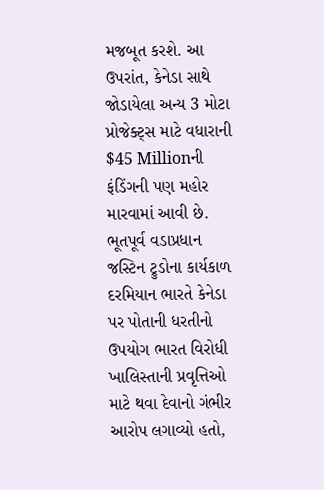મજબૂત કરશે. આ ઉપરાંત, કેનેડા સાથે જોડાયેલા અન્ય 3 મોટા પ્રોજેક્ટ્સ માટે વધારાની $45 Millionની ફંડિંગની પણ મહોર મારવામાં આવી છે.
ભૂતપૂર્વ વડાપ્રધાન જસ્ટિન ટ્રુડોના કાર્યકાળ દરમિયાન ભારતે કેનેડા પર પોતાની ધરતીનો ઉપયોગ ભારત વિરોધી ખાલિસ્તાની પ્રવૃત્તિઓ માટે થવા દેવાનો ગંભીર આરોપ લગાવ્યો હતો,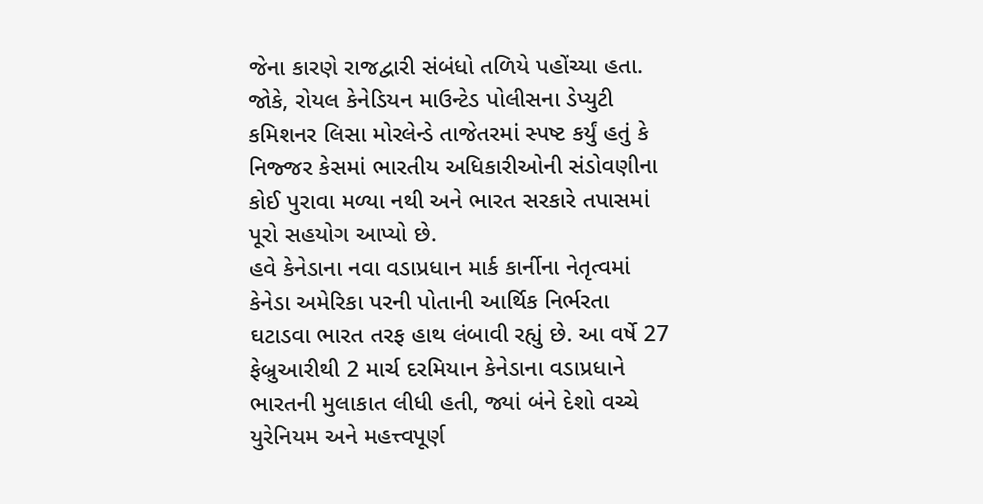જેના કારણે રાજદ્વારી સંબંધો તળિયે પહોંચ્યા હતા. જોકે, રોયલ કેનેડિયન માઉન્ટેડ પોલીસના ડેપ્યુટી કમિશનર લિસા મોરલેન્ડે તાજેતરમાં સ્પષ્ટ કર્યું હતું કે નિજ્જર કેસમાં ભારતીય અધિકારીઓની સંડોવણીના કોઈ પુરાવા મળ્યા નથી અને ભારત સરકારે તપાસમાં પૂરો સહયોગ આપ્યો છે.
હવે કેનેડાના નવા વડાપ્રધાન માર્ક કાર્નીના નેતૃત્વમાં કેનેડા અમેરિકા પરની પોતાની આર્થિક નિર્ભરતા ઘટાડવા ભારત તરફ હાથ લંબાવી રહ્યું છે. આ વર્ષે 27 ફેબ્રુઆરીથી 2 માર્ચ દરમિયાન કેનેડાના વડાપ્રધાને ભારતની મુલાકાત લીધી હતી, જ્યાં બંને દેશો વચ્ચે યુરેનિયમ અને મહત્ત્વપૂર્ણ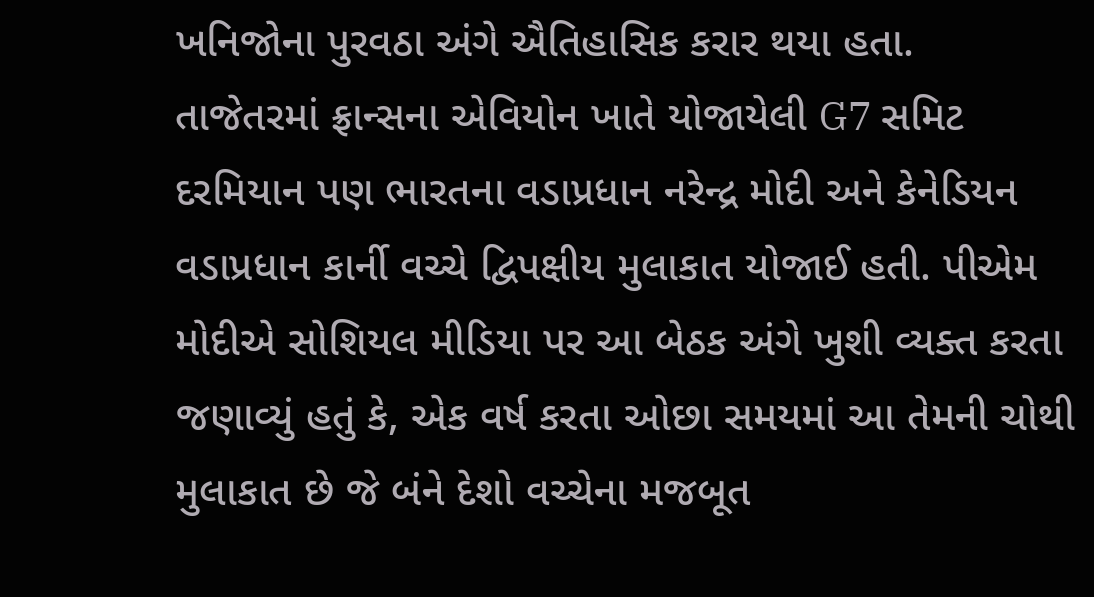ખનિજોના પુરવઠા અંગે ઐતિહાસિક કરાર થયા હતા.
તાજેતરમાં ફ્રાન્સના એવિયોન ખાતે યોજાયેલી G7 સમિટ દરમિયાન પણ ભારતના વડાપ્રધાન નરેન્દ્ર મોદી અને કેનેડિયન વડાપ્રધાન કાર્ની વચ્ચે દ્વિપક્ષીય મુલાકાત યોજાઈ હતી. પીએમ મોદીએ સોશિયલ મીડિયા પર આ બેઠક અંગે ખુશી વ્યક્ત કરતા જણાવ્યું હતું કે, એક વર્ષ કરતા ઓછા સમયમાં આ તેમની ચોથી મુલાકાત છે જે બંને દેશો વચ્ચેના મજબૂત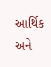આર્થિક અને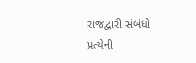રાજદ્વારી સંબંધો પ્રત્યેની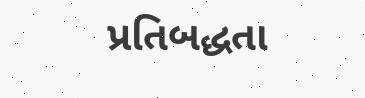પ્રતિબદ્ધતા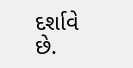દર્શાવે છે.